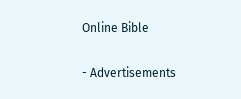Online Bible

- Advertisements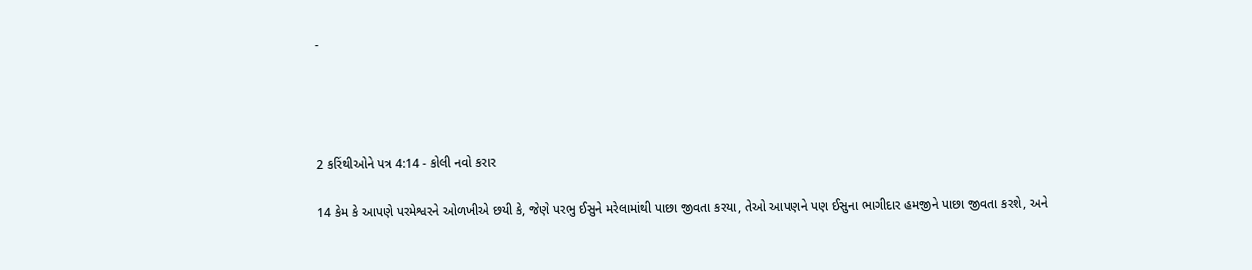-




2 કરિંથીઓને પત્ર 4:14 - કોલી નવો કરાર

14 કેમ કે આપણે પરમેશ્વરને ઓળખીએ છયી કે, જેણે પરભુ ઈસુને મરેલામાંથી પાછા જીવતા કરયા, તેઓ આપણને પણ ઈસુના ભાગીદાર હમજીને પાછા જીવતા કરશે, અને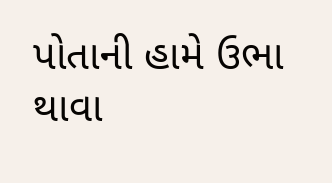પોતાની હામે ઉભા થાવા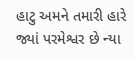હાટુ અમને તમારી હારે જ્યાં પરમેશ્વર છે ન્યા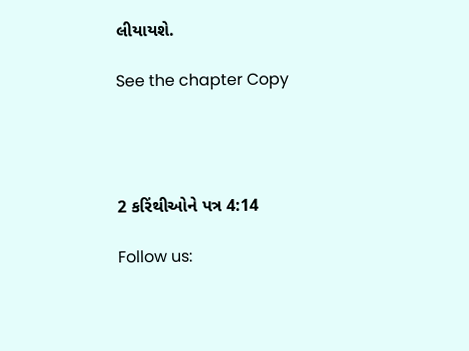લીયાયશે.

See the chapter Copy




2 કરિંથીઓને પત્ર 4:14

Follow us: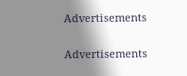Advertisements


Advertisements